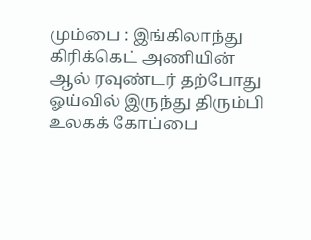மும்பை : இங்கிலாந்து கிரிக்கெட் அணியின் ஆல் ரவுண்டர் தற்போது ஓய்வில் இருந்து திரும்பி உலகக் கோப்பை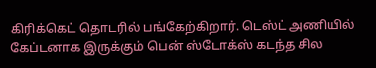கிரிக்கெட் தொடரில் பங்கேற்கிறார். டெஸ்ட் அணியில் கேப்டனாக இருக்கும் பென் ஸ்டோக்ஸ் கடந்த சில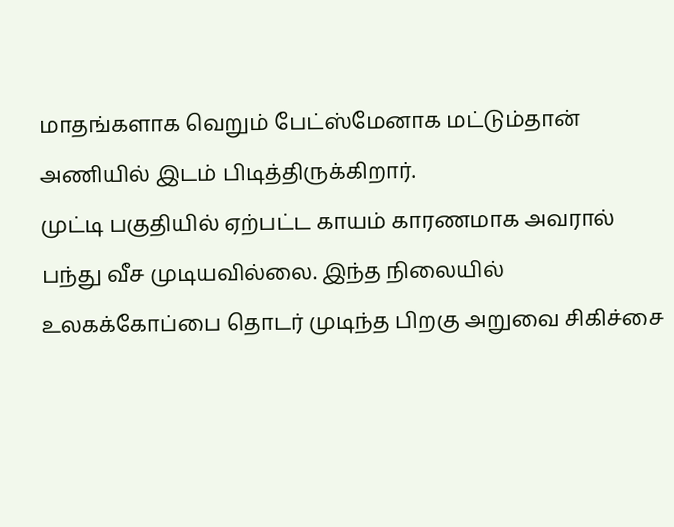மாதங்களாக வெறும் பேட்ஸ்மேனாக மட்டும்தான் அணியில் இடம் பிடித்திருக்கிறார்.
முட்டி பகுதியில் ஏற்பட்ட காயம் காரணமாக அவரால் பந்து வீச முடியவில்லை. இந்த நிலையில் உலகக்கோப்பை தொடர் முடிந்த பிறகு அறுவை சிகிச்சை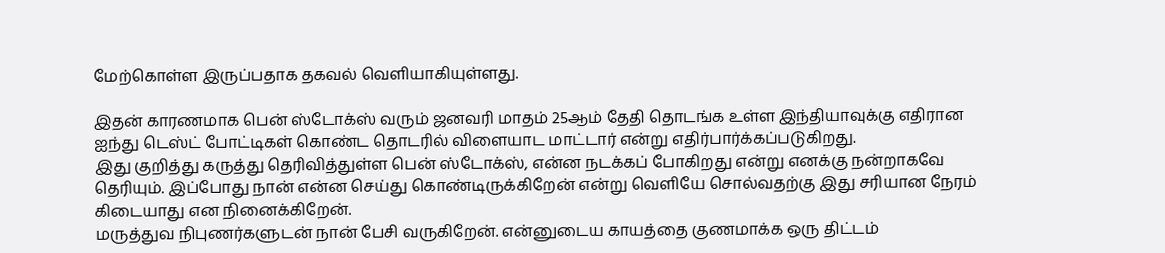மேற்கொள்ள இருப்பதாக தகவல் வெளியாகியுள்ளது.

இதன் காரணமாக பென் ஸ்டோக்ஸ் வரும் ஜனவரி மாதம் 25ஆம் தேதி தொடங்க உள்ள இந்தியாவுக்கு எதிரான ஐந்து டெஸ்ட் போட்டிகள் கொண்ட தொடரில் விளையாட மாட்டார் என்று எதிர்பார்க்கப்படுகிறது.
இது குறித்து கருத்து தெரிவித்துள்ள பென் ஸ்டோக்ஸ், என்ன நடக்கப் போகிறது என்று எனக்கு நன்றாகவே தெரியும். இப்போது நான் என்ன செய்து கொண்டிருக்கிறேன் என்று வெளியே சொல்வதற்கு இது சரியான நேரம் கிடையாது என நினைக்கிறேன்.
மருத்துவ நிபுணர்களுடன் நான் பேசி வருகிறேன். என்னுடைய காயத்தை குணமாக்க ஒரு திட்டம்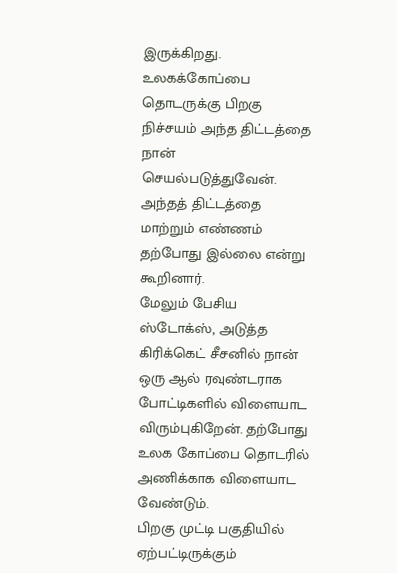இருக்கிறது. உலகக்கோப்பை தொடருக்கு பிறகு நிச்சயம் அந்த திட்டத்தை நான் செயல்படுத்துவேன். அந்தத் திட்டத்தை மாற்றும் எண்ணம் தற்போது இல்லை என்று கூறினார்.
மேலும் பேசிய ஸ்டோக்ஸ், அடுத்த கிரிக்கெட் சீசனில் நான் ஒரு ஆல் ரவுண்டராக போட்டிகளில் விளையாட விரும்புகிறேன். தற்போது உலக கோப்பை தொடரில் அணிக்காக விளையாட வேண்டும்.
பிறகு முட்டி பகுதியில் ஏற்பட்டிருக்கும்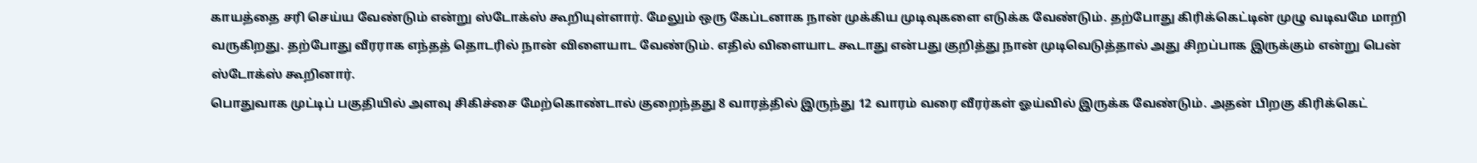காயத்தை சரி செய்ய வேண்டும் என்று ஸ்டோக்ஸ் கூறியுள்ளார். மேலும் ஒரு கேப்டனாக நான் முக்கிய முடிவுகளை எடுக்க வேண்டும். தற்போது கிரிக்கெட்டின் முழு வடிவமே மாறி வருகிறது. தற்போது வீரராக எந்தத் தொடரில் நான் விளையாட வேண்டும். எதில் விளையாட கூடாது என்பது குறித்து நான் முடிவெடுத்தால் அது சிறப்பாக இருக்கும் என்று பென் ஸ்டோக்ஸ் கூறினார்.
பொதுவாக முட்டிப் பகுதியில் அளவு சிகிச்சை மேற்கொண்டால் குறைந்தது 8 வாரத்தில் இருந்து 12 வாரம் வரை வீரர்கள் ஓய்வில் இருக்க வேண்டும். அதன் பிறகு கிரிக்கெட்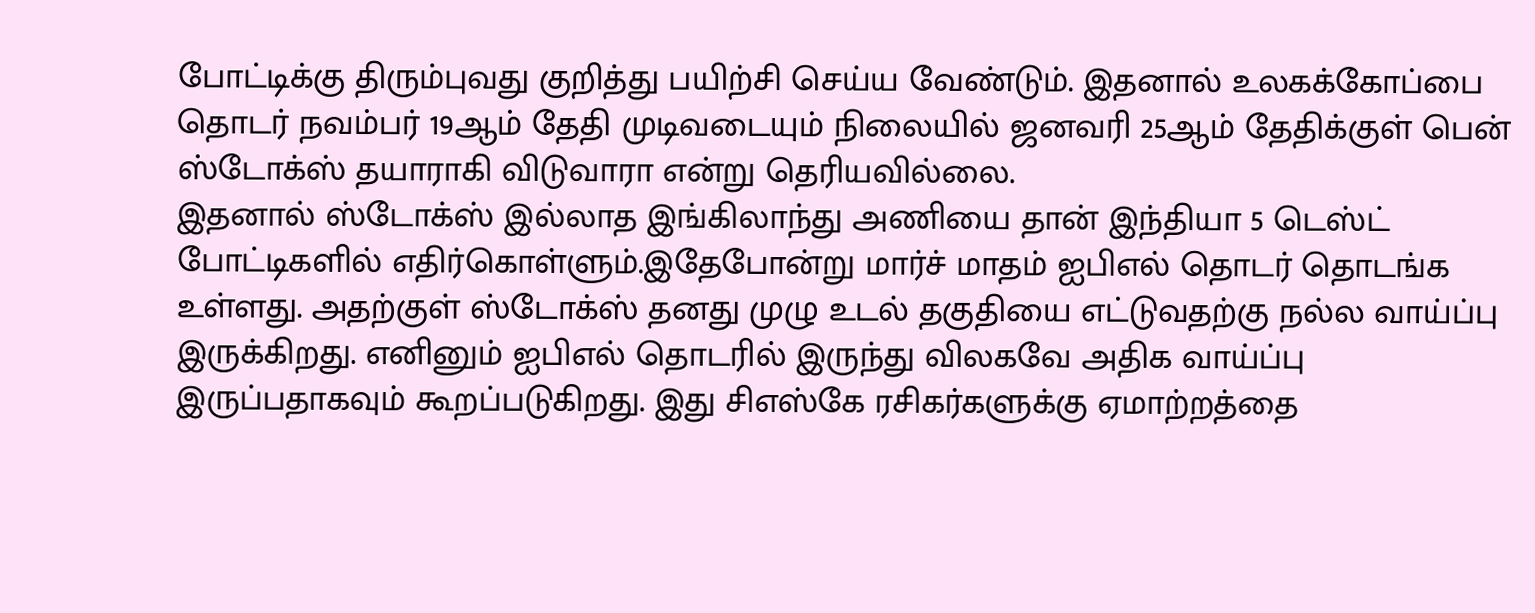போட்டிக்கு திரும்புவது குறித்து பயிற்சி செய்ய வேண்டும். இதனால் உலகக்கோப்பை தொடர் நவம்பர் 19ஆம் தேதி முடிவடையும் நிலையில் ஜனவரி 25ஆம் தேதிக்குள் பென் ஸ்டோக்ஸ் தயாராகி விடுவாரா என்று தெரியவில்லை.
இதனால் ஸ்டோக்ஸ் இல்லாத இங்கிலாந்து அணியை தான் இந்தியா 5 டெஸ்ட் போட்டிகளில் எதிர்கொள்ளும்.இதேபோன்று மார்ச் மாதம் ஐபிஎல் தொடர் தொடங்க உள்ளது. அதற்குள் ஸ்டோக்ஸ் தனது முழு உடல் தகுதியை எட்டுவதற்கு நல்ல வாய்ப்பு இருக்கிறது. எனினும் ஐபிஎல் தொடரில் இருந்து விலகவே அதிக வாய்ப்பு இருப்பதாகவும் கூறப்படுகிறது. இது சிஎஸ்கே ரசிகர்களுக்கு ஏமாற்றத்தை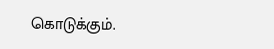கொடுக்கும்.